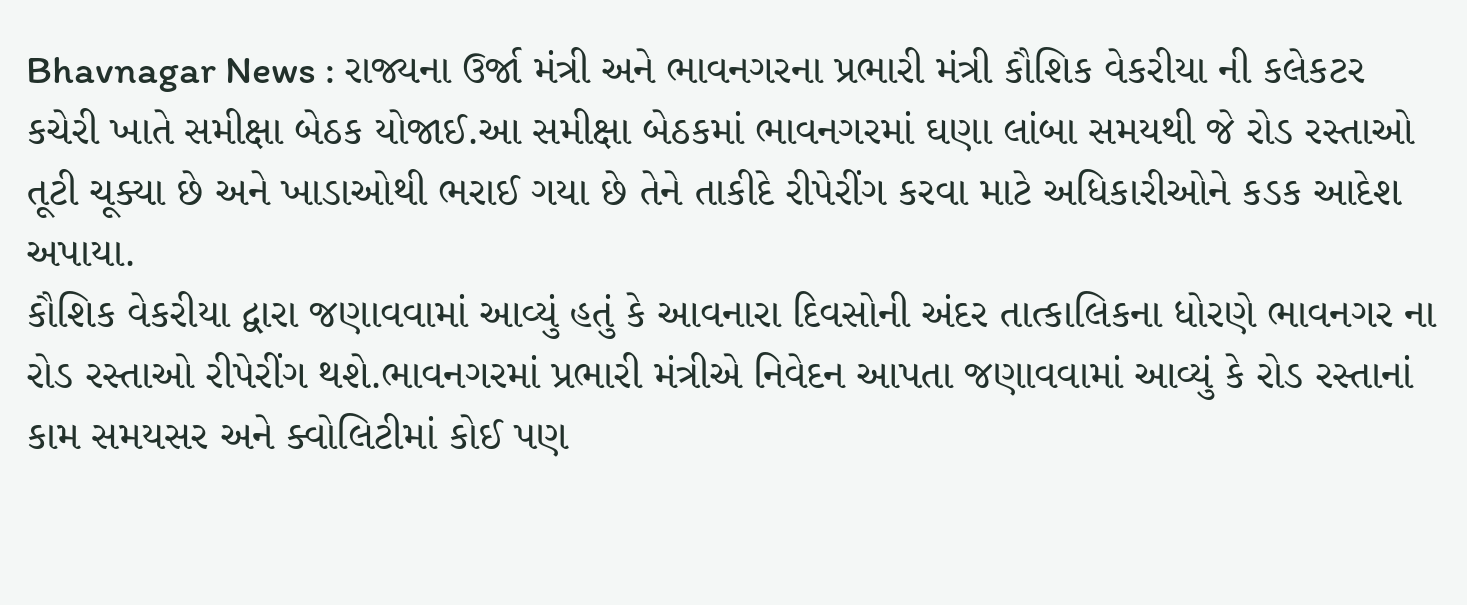Bhavnagar News : રાજ્યના ઉર્જા મંત્રી અને ભાવનગરના પ્રભારી મંત્રી કૌશિક વેકરીયા ની કલેકટર કચેરી ખાતે સમીક્ષા બેઠક યોજાઈ.આ સમીક્ષા બેઠકમાં ભાવનગરમાં ઘણા લાંબા સમયથી જે રોડ રસ્તાઓ તૂટી ચૂક્યા છે અને ખાડાઓથી ભરાઈ ગયા છે તેને તાકીદે રીપેરીંગ કરવા માટે અધિકારીઓને કડક આદેશ અપાયા.
કૌશિક વેકરીયા દ્વારા જણાવવામાં આવ્યું હતું કે આવનારા દિવસોની અંદર તાત્કાલિકના ધોરણે ભાવનગર ના રોડ રસ્તાઓ રીપેરીંગ થશે.ભાવનગરમાં પ્રભારી મંત્રીએ નિવેદન આપતા જણાવવામાં આવ્યું કે રોડ રસ્તાનાં કામ સમયસર અને ક્વોલિટીમાં કોઈ પણ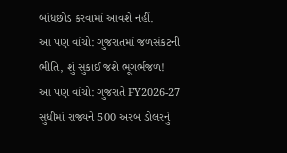બાંધછોડ કરવામાં આવશે નહીં.
આ પણ વાંચો: ગુજરાતમાં જળસંકટની ભીતિ, શું સુકાઈ જશે ભૂગર્ભજળ!
આ પણ વાંચો: ગુજરાતે FY2026-27 સુધીમાં રાજ્યને 500 અરબ ડોલરનું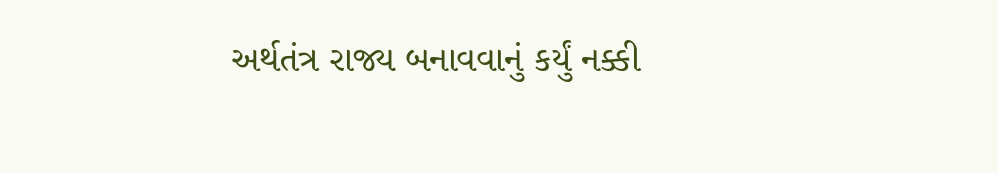અર્થતંત્ર રાજ્ય બનાવવાનું કર્યું નક્કી